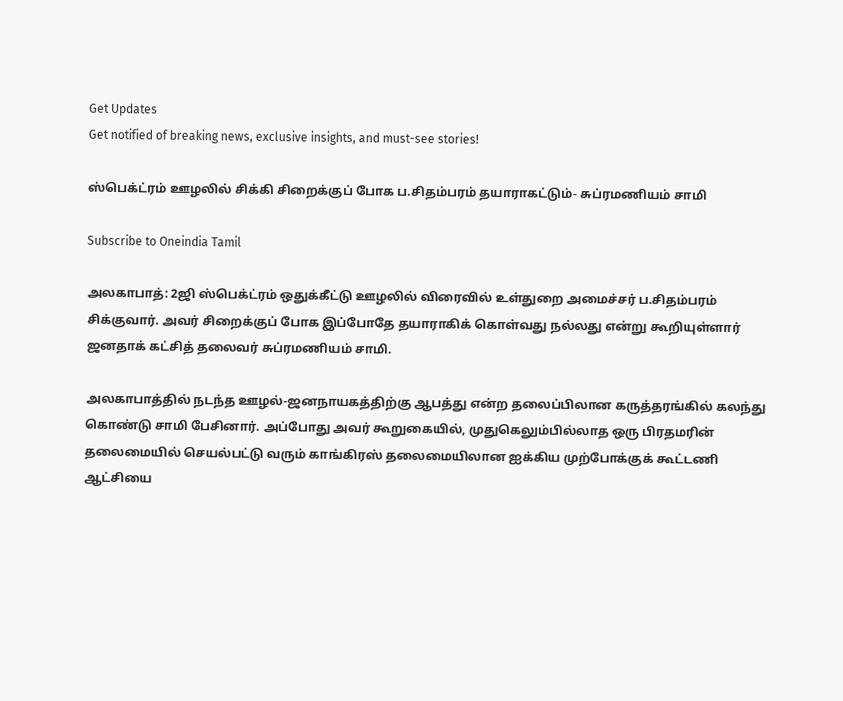Get Updates
Get notified of breaking news, exclusive insights, and must-see stories!

ஸ்பெக்ட்ரம் ஊழலில் சிக்கி சிறைக்குப் போக ப.சிதம்பரம் தயாராகட்டும்- சுப்ரமணியம் சாமி

Subscribe to Oneindia Tamil

அலகாபாத்: 2ஜி ஸ்பெக்ட்ரம் ஒதுக்கீட்டு ஊழலில் விரைவில் உள்துறை அமைச்சர் ப.சிதம்பரம் சிக்குவார். அவர் சிறைக்குப் போக இப்போதே தயாராகிக் கொள்வது நல்லது என்று கூறியுள்ளார் ஜனதாக் கட்சித் தலைவர் சுப்ரமணியம் சாமி.

அலகாபாத்தில் நடந்த ஊழல்-ஜனநாயகத்திற்கு ஆபத்து என்ற தலைப்பிலான கருத்தரங்கில் கலந்து கொண்டு சாமி பேசினார். அப்போது அவர் கூறுகையில், முதுகெலும்பில்லாத ஒரு பிரதமரின் தலைமையில் செயல்பட்டு வரும் காங்கிரஸ் தலைமையிலான ஐக்கிய முற்போக்குக் கூட்டணி ஆட்சியை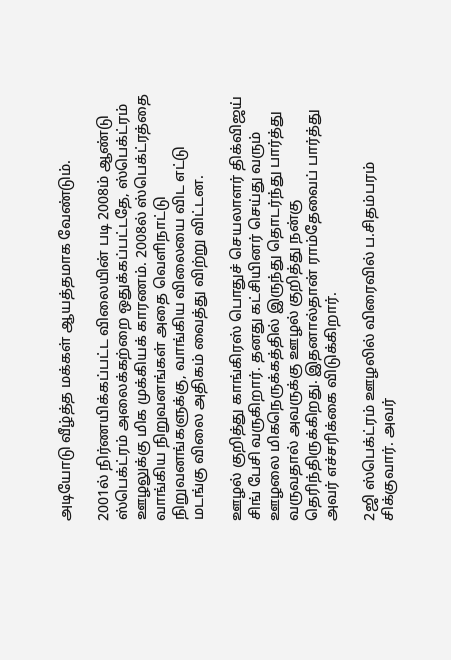அடியோடு வீழ்த்த மக்கள் ஆயத்தமாக வேண்டும்.

2001ல் நிர்ணயிக்கப்பட்ட விலையின் படி 2008ம் ஆண்டு ஸ்பெக்ட்ரம் அலைக்கற்றை ஒதுக்கப்பட்டதே, ஸ்பெக்ட்ரம் ஊழலுக்கு மிக முக்கியக் காரணம். 2008ல் ஸ்பெக்ட்ரத்தை வாங்கிய நிறுவனங்கள் அதை வெளிநாட்டு நிறுவனங்களுக்கு, வாங்கிய விலையை விட எட்டு மடங்கு விலை அதிகம் வைத்து விற்று விட்டன.

ஊழல் குறித்து காங்கிரஸ் பொதுச் செயலாளர் திக்விஜய் சிங் பேசி வருகிறார். தனது கட்சியினர் செய்து வரும் ஊழலை மிகநெருக்கத்தில் இருந்து தொடர்ந்து பார்த்து வருவதால் அவருக்கு ஊழல் குறித்து நன்கு தெரிந்திருக்கிறது. இதனால்தான் ராம்தேவைப் பார்த்து அவர் எச்சரிக்கை விடுக்கிறார்.

2ஜி ஸ்பெக்ட்ரம் ஊழலில் விரைவில் ப.சிதம்பரம் சிக்குவார். அவர்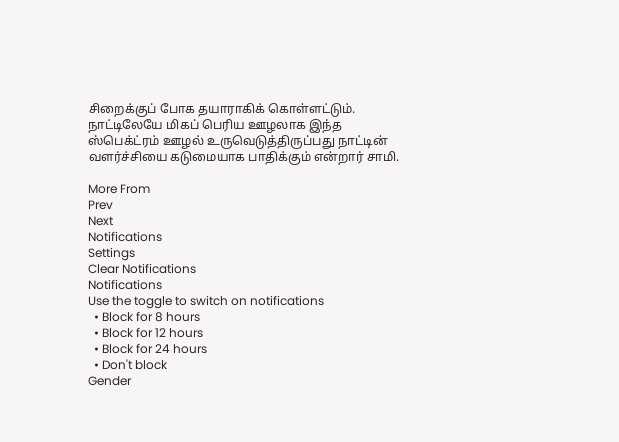சிறைக்குப் போக தயாராகிக் கொள்ளட்டும். நாட்டிலேயே மிகப் பெரிய ஊழலாக இந்த ஸ்பெக்ட்ரம் ஊழல் உருவெடுத்திருப்பது நாட்டின் வளர்ச்சியை கடுமையாக பாதிக்கும் என்றார் சாமி.

More From
Prev
Next
Notifications
Settings
Clear Notifications
Notifications
Use the toggle to switch on notifications
  • Block for 8 hours
  • Block for 12 hours
  • Block for 24 hours
  • Don't block
Gender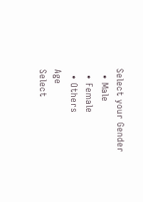Select your Gender
  • Male
  • Female
  • Others
Age
Select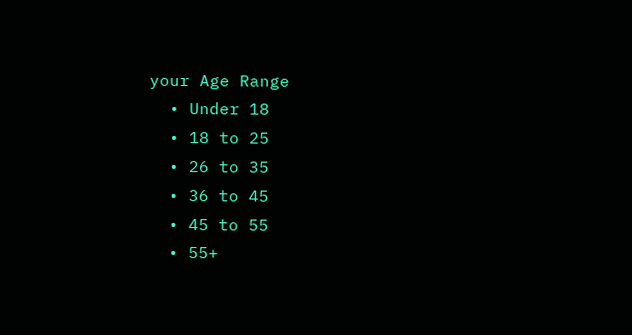your Age Range
  • Under 18
  • 18 to 25
  • 26 to 35
  • 36 to 45
  • 45 to 55
  • 55+